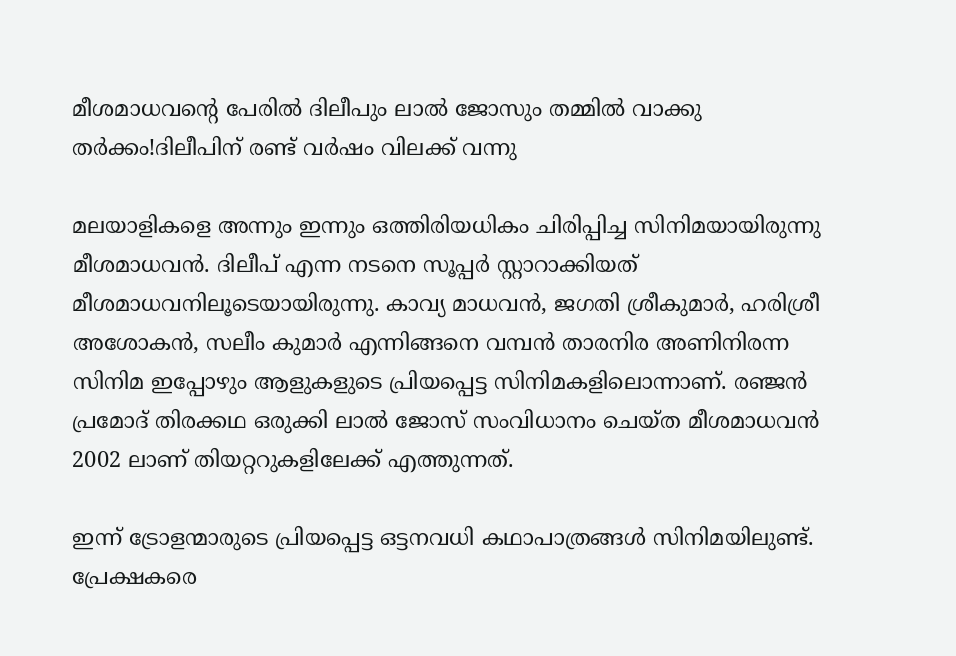മീശമാധവന്റെ പേരില്‍ ദിലീപും ലാല്‍ ജോസും തമ്മില്‍ വാക്കു തര്‍ക്കം!ദിലീപിന് രണ്ട് വര്‍ഷം വിലക്ക് വന്നു

മലയാളികളെ അന്നും ഇന്നും ഒത്തിരിയധികം ചിരിപ്പിച്ച സിനിമയായിരുന്നു മീശമാധവന്‍. ദിലീപ് എന്ന നടനെ സൂപ്പര്‍ സ്റ്റാറാക്കിയത് മീശമാധവനിലൂടെയായിരുന്നു. കാവ്യ മാധവന്‍, ജഗതി ശ്രീകുമാര്‍, ഹരിശ്രീ അശോകന്‍, സലീം കുമാര്‍ എന്നിങ്ങനെ വമ്പന്‍ താരനിര അണിനിരന്ന സിനിമ ഇപ്പോഴും ആളുകളുടെ പ്രിയപ്പെട്ട സിനിമകളിലൊന്നാണ്. രഞ്ജന്‍ പ്രമോദ് തിരക്കഥ ഒരുക്കി ലാല്‍ ജോസ് സംവിധാനം ചെയ്ത മീശമാധവന്‍ 2002 ലാണ് തിയറ്ററുകളിലേക്ക് എത്തുന്നത്.

ഇന്ന് ട്രോളന്മാരുടെ പ്രിയപ്പെട്ട ഒട്ടനവധി കഥാപാത്രങ്ങള്‍ സിനിമയിലുണ്ട്. പ്രേക്ഷകരെ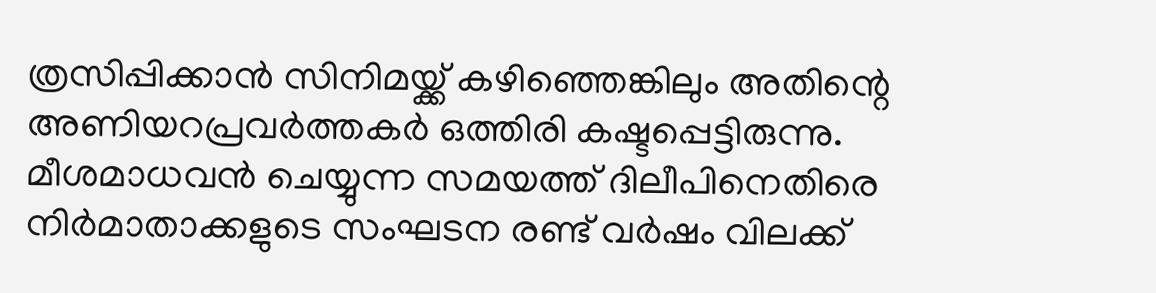ത്രസിപ്പിക്കാന്‍ സിനിമയ്ക്ക് കഴിഞ്ഞെങ്കിലും അതിന്റെ അണിയറപ്രവര്‍ത്തകര്‍ ഒത്തിരി കഷ്ടപ്പെട്ടിരുന്നു. മീശമാധവന്‍ ചെയ്യുന്ന സമയത്ത് ദിലീപിനെതിരെ നിര്‍മാതാക്കളുടെ സംഘടന രണ്ട് വര്‍ഷം വിലക്ക്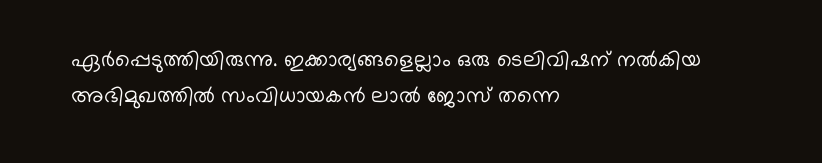ഏര്‍പ്പെടുത്തിയിരുന്നു. ഇക്കാര്യങ്ങളെല്ലാം ഒരു ടെലിവിഷന് നല്‍കിയ അഭിമുഖത്തില്‍ സംവിധായകന്‍ ലാല്‍ ജോസ് തന്നെ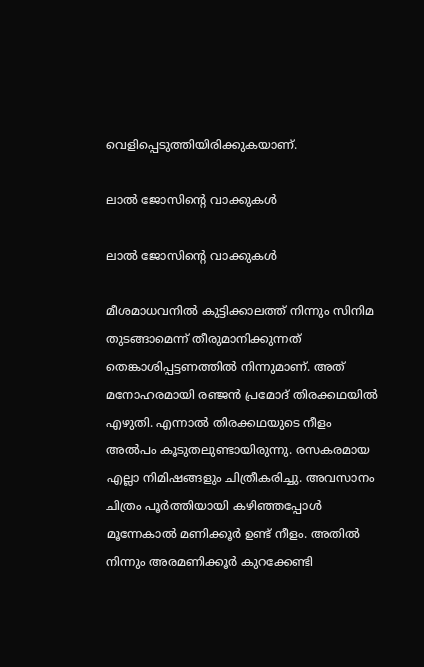വെളിപ്പെടുത്തിയിരിക്കുകയാണ്.

ലാല്‍ ജോസിന്റെ വാക്കുകള്‍

ലാല്‍ ജോസിന്റെ വാക്കുകള്‍

മീശമാധവനില്‍ കുട്ടിക്കാലത്ത് നിന്നും സിനിമ തുടങ്ങാമെന്ന് തീരുമാനിക്കുന്നത് തെങ്കാശിപ്പട്ടണത്തില്‍ നിന്നുമാണ്. അത് മനോഹരമായി രഞ്ജന്‍ പ്രമോദ് തിരക്കഥയില്‍ എഴുതി. എന്നാല്‍ തിരക്കഥയുടെ നീളം അല്‍പം കൂടുതലുണ്ടായിരുന്നു. രസകരമായ എല്ലാ നിമിഷങ്ങളും ചിത്രീകരിച്ചു. അവസാനം ചിത്രം പൂര്‍ത്തിയായി കഴിഞ്ഞപ്പോള്‍ മൂന്നേകാല്‍ മണിക്കൂര്‍ ഉണ്ട് നീളം. അതില്‍ നിന്നും അരമണിക്കൂര്‍ കുറക്കേണ്ടി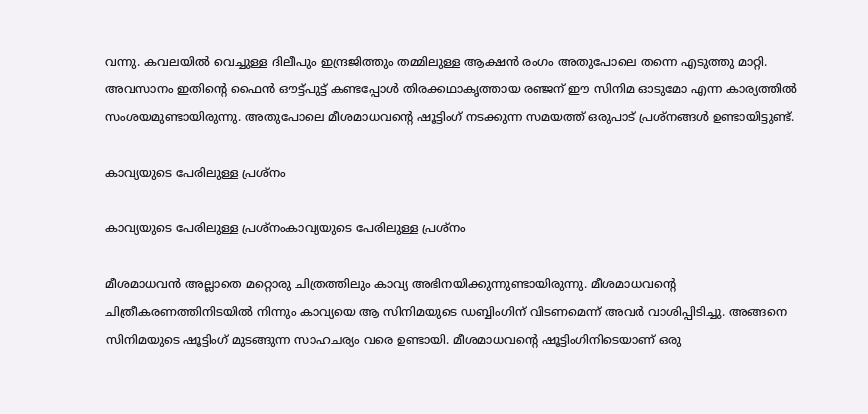വന്നു. കവലയില്‍ വെച്ചുള്ള ദിലീപും ഇന്ദ്രജിത്തും തമ്മിലുള്ള ആക്ഷന്‍ രംഗം അതുപോലെ തന്നെ എടുത്തു മാറ്റി. അവസാനം ഇതിന്റെ ഫൈന്‍ ഔട്ട്പുട്ട് കണ്ടപ്പോള്‍ തിരക്കഥാകൃത്തായ രഞ്ജന് ഈ സിനിമ ഓടുമോ എന്ന കാര്യത്തില്‍ സംശയമുണ്ടായിരുന്നു. അതുപോലെ മീശമാധവന്റെ ഷൂട്ടിംഗ് നടക്കുന്ന സമയത്ത് ഒരുപാട് പ്രശ്‌നങ്ങള്‍ ഉണ്ടായിട്ടുണ്ട്.

കാവ്യയുടെ പേരിലുള്ള പ്രശ്‌നം

കാവ്യയുടെ പേരിലുള്ള പ്രശ്‌നംകാവ്യയുടെ പേരിലുള്ള പ്രശ്‌നം

മീശമാധവന്‍ അല്ലാതെ മറ്റൊരു ചിത്രത്തിലും കാവ്യ അഭിനയിക്കുന്നുണ്ടായിരുന്നു. മീശമാധവന്റെ ചിത്രീകരണത്തിനിടയില്‍ നിന്നും കാവ്യയെ ആ സിനിമയുടെ ഡബ്ബിംഗിന് വിടണമെന്ന് അവര്‍ വാശിപ്പിടിച്ചു. അങ്ങനെ സിനിമയുടെ ഷൂട്ടിംഗ് മുടങ്ങുന്ന സാഹചര്യം വരെ ഉണ്ടായി. മീശമാധവന്റെ ഷൂട്ടിംഗിനിടെയാണ് ഒരു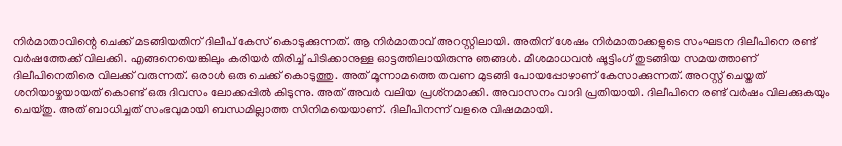നിര്‍മാതാവിന്റെ ചെക്ക് മടങ്ങിയതിന് ദിലീപ് കേസ് കൊടുക്കുന്നത്. ആ നിര്‍മാതാവ് അറസ്റ്റിലായി. അതിന് ശേഷം നിര്‍മാതാക്കളുടെ സംഘടന ദിലീപിനെ രണ്ട് വര്‍ഷത്തേക്ക് വിലക്കി. എങ്ങനെയെങ്കിലും കരിയര്‍ തിരിച്ച് പിടിക്കാനുള്ള ഓട്ടത്തിലായിരുന്നു ഞങ്ങള്‍. മീശമാധവന്‍ ഷൂട്ടിംഗ് തുടങ്ങിയ സമയത്താണ് ദിലീപിനെതിരെ വിലക്ക് വരുന്നത്. ഒരാള്‍ ഒരു ചെക്ക് കൊടുത്തു. അത് മൂന്നാമത്തെ തവണ മുടങ്ങി പോയപ്പോഴാണ് കേസാക്കുന്നത്. അറസ്റ്റ് ചെയ്തത് ശനിയാഴ്ചയായത് കൊണ്ട് ഒരു ദിവസം ലോക്കപ്പില്‍ കിടുന്നു. അത് അവര്‍ വലിയ പ്രശ്‌നമാക്കി. അവാസനം വാദി പ്രതിയായി. ദിലീപിനെ രണ്ട് വര്‍ഷം വിലക്കുകയും ചെയ്തു. അത് ബാധിച്ചത് സംഭവുമായി ബന്ധമില്ലാത്ത സിനിമയെയാണ്. ദിലീപിനന്ന് വളരെ വിഷമമായി.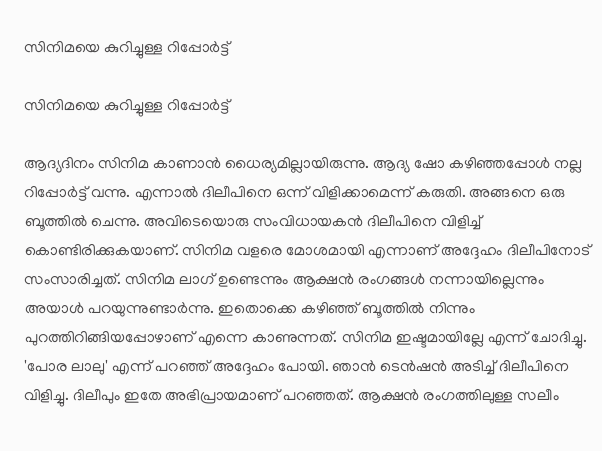സിനിമയെ കുറിച്ചുള്ള റിപ്പോര്‍ട്ട്

സിനിമയെ കുറിച്ചുള്ള റിപ്പോര്‍ട്ട്

ആദ്യദിനം സിനിമ കാണാന്‍ ധൈര്യമില്ലായിരുന്നു. ആദ്യ ഷോ കഴിഞ്ഞപ്പോള്‍ നല്ല റിപ്പോര്‍ട്ട് വന്നു. എന്നാല്‍ ദിലീപിനെ ഒന്ന് വിളിക്കാമെന്ന് കരുതി. അങ്ങനെ ഒരു ബൂത്തില്‍ ചെന്നു. അവിടെയൊരു സംവിധായകന്‍ ദിലീപിനെ വിളിച്ച് കൊണ്ടിരിക്കുകയാണ്. സിനിമ വളരെ മോശമായി എന്നാണ് അദ്ദേഹം ദിലീപിനോട് സംസാരിച്ചത്. സിനിമ ലാഗ് ഉണ്ടെന്നും ആക്ഷന്‍ രംഗങ്ങള്‍ നന്നായില്ലെന്നും അയാള്‍ പറയുന്നുണ്ടാര്‍ന്നു. ഇതൊക്കെ കഴിഞ്ഞ് ബൂത്തില്‍ നിന്നും പുറത്തിറിങ്ങിയപ്പോഴാണ് എന്നെ കാണുന്നത്. സിനിമ ഇഷ്ടമായില്ലേ എന്ന് ചോദിച്ചു. 'പോര ലാലു' എന്ന് പറഞ്ഞ് അദ്ദേഹം പോയി. ഞാന്‍ ടെന്‍ഷന്‍ അടിച്ച് ദിലീപിനെ വിളിച്ചു. ദിലീപും ഇതേ അഭിപ്രായമാണ് പറഞ്ഞത്. ആക്ഷന്‍ രംഗത്തിലുള്ള സലീം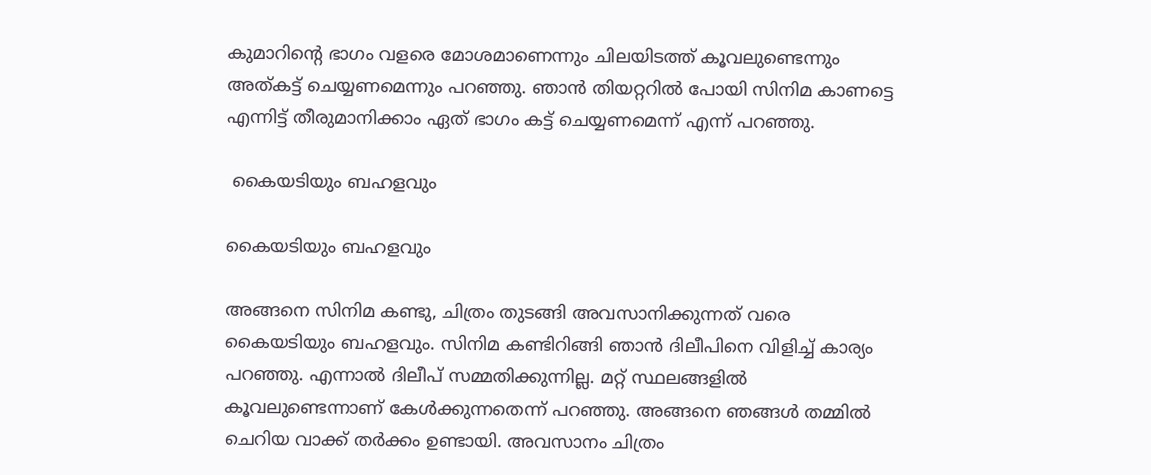കുമാറിന്റെ ഭാഗം വളരെ മോശമാണെന്നും ചിലയിടത്ത് കൂവലുണ്ടെന്നും അത്കട്ട് ചെയ്യണമെന്നും പറഞ്ഞു. ഞാന്‍ തിയറ്ററില്‍ പോയി സിനിമ കാണട്ടെ എന്നിട്ട് തീരുമാനിക്കാം ഏത് ഭാഗം കട്ട് ചെയ്യണമെന്ന് എന്ന് പറഞ്ഞു.

 കൈയടിയും ബഹളവും

കൈയടിയും ബഹളവും

അങ്ങനെ സിനിമ കണ്ടു, ചിത്രം തുടങ്ങി അവസാനിക്കുന്നത് വരെ കൈയടിയും ബഹളവും. സിനിമ കണ്ടിറിങ്ങി ഞാന്‍ ദിലീപിനെ വിളിച്ച് കാര്യം പറഞ്ഞു. എന്നാല്‍ ദിലീപ് സമ്മതിക്കുന്നില്ല. മറ്റ് സ്ഥലങ്ങളില്‍ കൂവലുണ്ടെന്നാണ് കേള്‍ക്കുന്നതെന്ന് പറഞ്ഞു. അങ്ങനെ ഞങ്ങള്‍ തമ്മില്‍ ചെറിയ വാക്ക് തര്‍ക്കം ഉണ്ടായി. അവസാനം ചിത്രം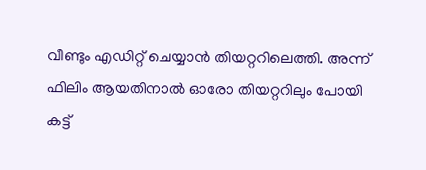വീണ്ടും എഡിറ്റ് ചെയ്യാന്‍ തിയറ്ററിലെത്തി. അന്ന് ഫിലിം ആയതിനാല്‍ ഓരോ തിയറ്ററിലും പോയി കട്ട്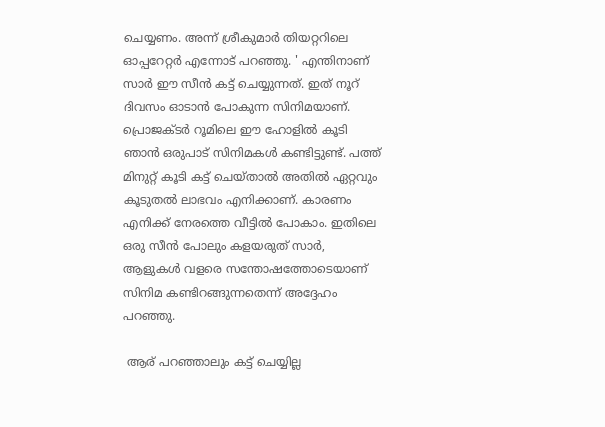ചെയ്യണം. അന്ന് ശ്രീകുമാര്‍ തിയറ്ററിലെ ഓപ്പറേറ്റര്‍ എന്നോട് പറഞ്ഞു. ' എന്തിനാണ് സാര്‍ ഈ സീന്‍ കട്ട് ചെയ്യുന്നത്. ഇത് നൂറ് ദിവസം ഓടാന്‍ പോകുന്ന സിനിമയാണ്. പ്രൊജക്ടര്‍ റൂമിലെ ഈ ഹോളില്‍ കൂടി ഞാന്‍ ഒരുപാട് സിനിമകള്‍ കണ്ടിട്ടുണ്ട്. പത്ത് മിനുറ്റ് കൂടി കട്ട് ചെയ്താല്‍ അതില്‍ ഏറ്റവും കൂടുതല്‍ ലാഭവം എനിക്കാണ്. കാരണം എനിക്ക് നേരത്തെ വീട്ടില്‍ പോകാം. ഇതിലെ ഒരു സീന്‍ പോലും കളയരുത് സാര്‍, ആളുകള്‍ വളരെ സന്തോഷത്തോടെയാണ് സിനിമ കണ്ടിറങ്ങുന്നതെന്ന് അദ്ദേഹം പറഞ്ഞു.

 ആര് പറഞ്ഞാലും കട്ട് ചെയ്യില്ല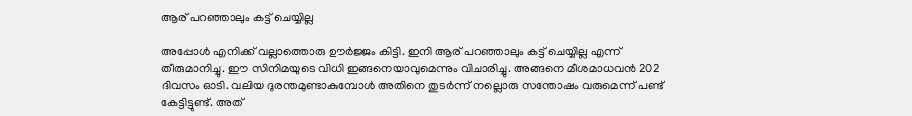ആര് പറഞ്ഞാലും കട്ട് ചെയ്യില്ല

അപ്പോള്‍ എനിക്ക് വല്ലാത്തൊരു ഊര്‍ജ്ജം കിട്ടി. ഇനി ആര് പറഞ്ഞാലും കട്ട് ചെയ്യില്ല എന്ന് തീരുമാനിച്ചു. ഈ സിനിമയുടെ വിധി ഇങ്ങനെയാവുമെന്നും വിചാരിച്ചു. അങ്ങനെ മീശമാധവന്‍ 202 ദിവസം ഓടി. വലിയ ദുരന്തമുണ്ടാകുമ്പോള്‍ അതിനെ തുടര്‍ന്ന് നല്ലൊരു സന്തോഷം വരുമെന്ന് പണ്ട് കേട്ടിട്ടുണ്ട്. അത്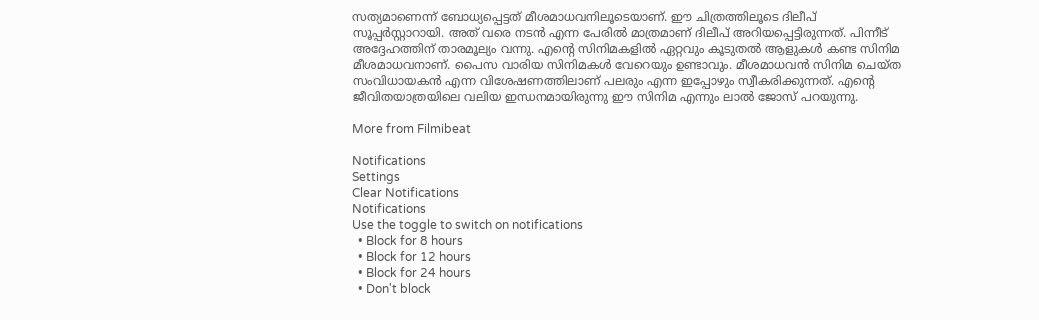സത്യമാണെന്ന് ബോധ്യപ്പെട്ടത് മീശമാധവനിലൂടെയാണ്. ഈ ചിത്രത്തിലൂടെ ദിലീപ് സൂപ്പര്‍സ്റ്റാറായി. അത് വരെ നടന്‍ എന്ന പേരില്‍ മാത്രമാണ് ദിലീപ് അറിയപ്പെട്ടിരുന്നത്. പിന്നീട് അദ്ദേഹത്തിന് താരമൂല്യം വന്നു. എന്റെ സിനിമകളില്‍ ഏറ്റവും കൂടുതല്‍ ആളുകള്‍ കണ്ട സിനിമ മീശമാധവനാണ്. പൈസ വാരിയ സിനിമകള്‍ വേറെയും ഉണ്ടാവും. മീശമാധവന്‍ സിനിമ ചെയ്ത സംവിധായകന്‍ എന്ന വിശേഷണത്തിലാണ് പലരും എന്ന ഇപ്പോഴും സ്വീകരിക്കുന്നത്. എന്റെ ജീവിതയാത്രയിലെ വലിയ ഇന്ധനമായിരുന്നു ഈ സിനിമ എന്നും ലാല്‍ ജോസ് പറയുന്നു.

More from Filmibeat

Notifications
Settings
Clear Notifications
Notifications
Use the toggle to switch on notifications
  • Block for 8 hours
  • Block for 12 hours
  • Block for 24 hours
  • Don't block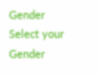Gender
Select your Gender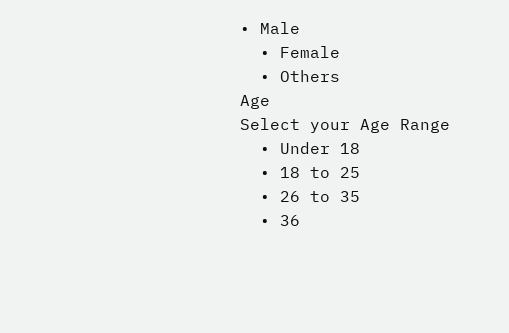• Male
  • Female
  • Others
Age
Select your Age Range
  • Under 18
  • 18 to 25
  • 26 to 35
  • 36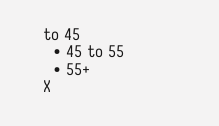to 45
  • 45 to 55
  • 55+
X